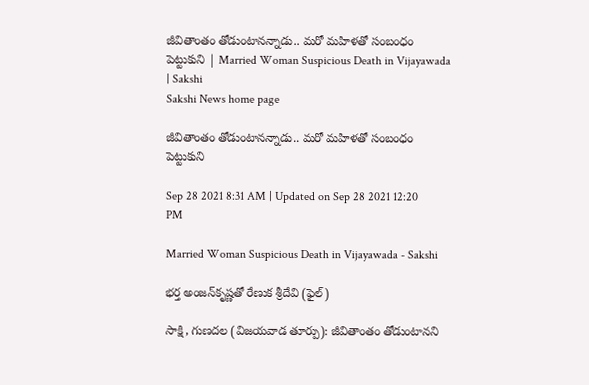జీవితాంతం తోడుంటానన్నాడు.. మరో మహిళతో సంబంధం పెట్టుకుని | Married Woman Suspicious Death in Vijayawada | Sakshi
Sakshi News home page

జీవితాంతం తోడుంటానన్నాడు.. మరో మహిళతో సంబంధం పెట్టుకుని

Sep 28 2021 8:31 AM | Updated on Sep 28 2021 12:20 PM

Married Woman Suspicious Death in Vijayawada - Sakshi

భర్త అంజన్‌కృష్ణతో రేణుక శ్రీదేవి (ఫైల్‌)

సాక్షి, గుణదల (విజయవాడ తూర్పు): జీవితాంతం తోడుంటానని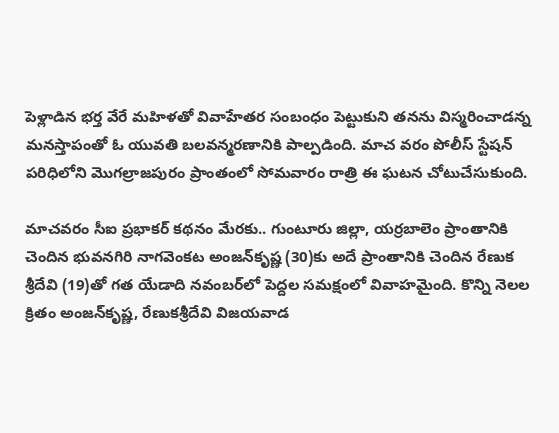పెళ్లాడిన భర్త వేరే మహిళతో వివాహేతర సంబంధం పెట్టుకుని తనను విస్మరించాడన్న మనస్తాపంతో ఓ యువతి బలవన్మరణానికి పాల్పడింది. మాచ వరం పోలీస్‌ స్టేషన్‌ పరిధిలోని మొగల్రాజపురం ప్రాంతంలో సోమవారం రాత్రి ఈ ఘటన చోటుచేసుకుంది.

మాచవరం సీఐ ప్రభాకర్‌ కథనం మేరకు.. గుంటూరు జిల్లా, యర్రబాలెం ప్రాంతానికి చెందిన భువనగిరి నాగవెంకట అంజన్‌కృష్ణ (30)కు అదే ప్రాంతానికి చెందిన రేణుక శ్రీదేవి (19)తో గత యేడాది నవంబర్‌లో పెద్దల సమక్షంలో వివాహమైంది. కొన్ని నెలల క్రితం అంజన్‌కృష్ణ, రేణుకశ్రీదేవి విజయవాడ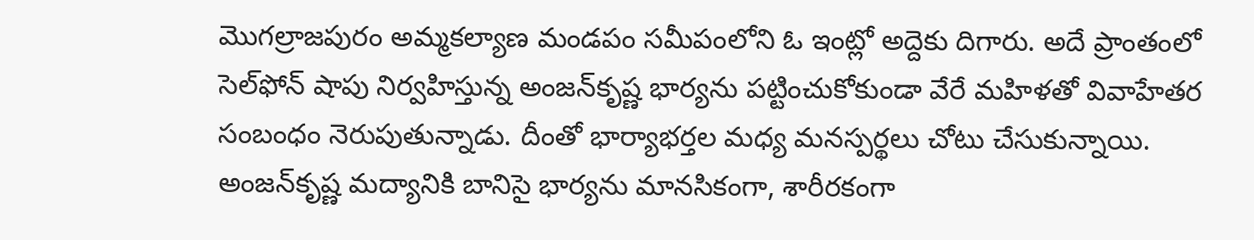మొగల్రాజపురం అమ్మకల్యాణ మండపం సమీపంలోని ఓ ఇంట్లో అద్దెకు దిగారు. అదే ప్రాంతంలో సెల్‌ఫోన్‌ షాపు నిర్వహిస్తున్న అంజన్‌కృష్ణ భార్యను పట్టించుకోకుండా వేరే మహిళతో వివాహేతర సంబంధం నెరుపుతున్నాడు. దీంతో భార్యాభర్తల మధ్య మనస్పర్థలు చోటు చేసుకున్నాయి. అంజన్‌కృష్ణ మద్యానికి బానిసై భార్యను మానసికంగా, శారీరకంగా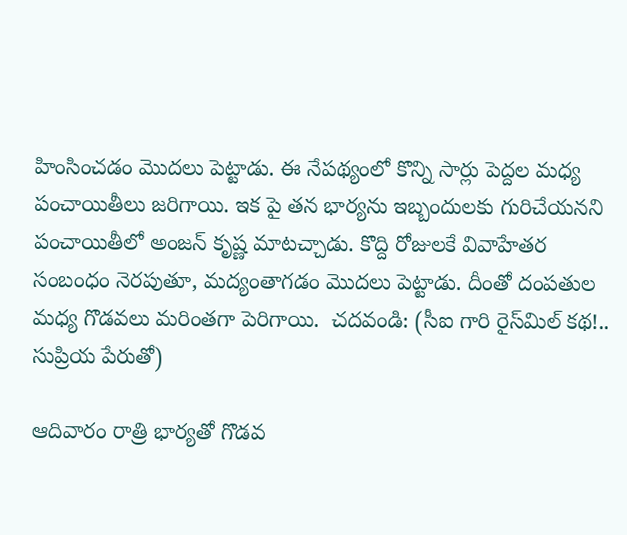హింసించడం మొదలు పెట్టాడు. ఈ నేపథ్యంలో కొన్ని సార్లు పెద్దల మధ్య పంచాయితీలు జరిగాయి. ఇక పై తన భార్యను ఇబ్బందులకు గురిచేయనని పంచాయితీలో అంజన్‌ కృష్ణ మాటచ్చాడు. కొద్ది రోజులకే వివాహేతర సంబంధం నెరపుతూ, మద్యంతాగడం మొదలు పెట్టాడు. దీంతో దంపతుల మధ్య గొడవలు మరింతగా పెరిగాయి.  చదవండి: (సీఐ గారి రైస్‌మిల్‌ కథ!.. సుప్రియ పేరుతో)

ఆదివారం రాత్రి భార్యతో గొడవ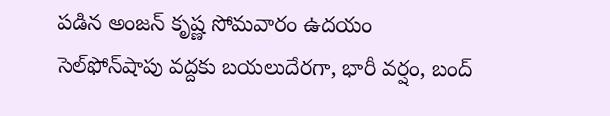పడిన అంజన్‌ కృష్ణ సోమవారం ఉదయం సెల్‌ఫోన్‌షాపు వద్దకు బయలుదేరగా, భారీ వర్షం, బంద్‌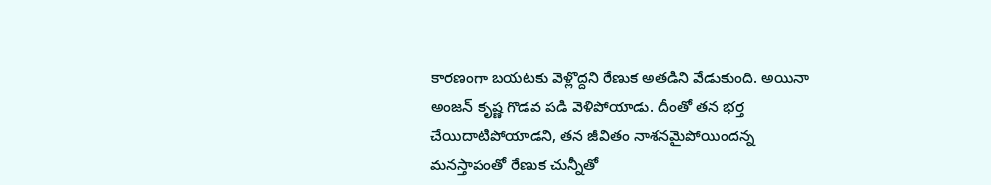కారణంగా బయటకు వెళ్లొద్దని రేణుక అతడిని వేడుకుంది. అయినా అంజన్‌ కృష్ణ గొడవ పడి వెళిపోయాడు. దీంతో తన భర్త చేయిదాటిపోయాడని, తన జీవితం నాశనమైపోయిందన్న మనస్తాపంతో రేణుక చున్నీతో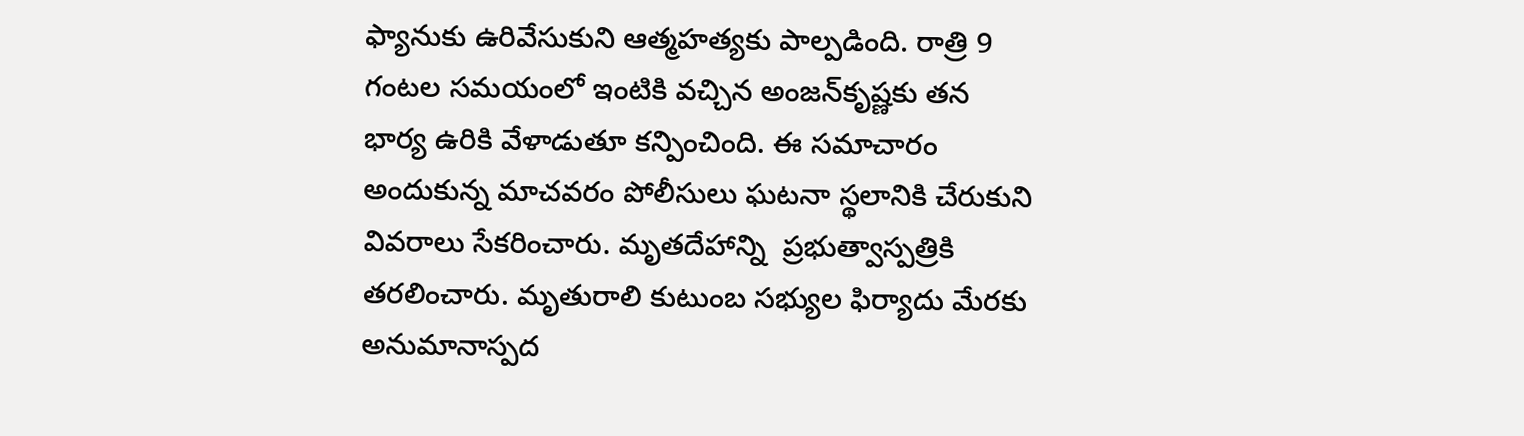ఫ్యానుకు ఉరివేసుకుని ఆత్మహత్యకు పాల్పడింది. రాత్రి 9 గంటల సమయంలో ఇంటికి వచ్చిన అంజన్‌కృష్ణకు తన భార్య ఉరికి వేళాడుతూ కన్పించింది. ఈ సమాచారం అందుకున్న మాచవరం పోలీసులు ఘటనా స్థలానికి చేరుకుని వివరాలు సేకరించారు. మృతదేహాన్ని  ప్రభుత్వాస్పత్రికి తరలించారు. మృతురాలి కుటుంబ సభ్యుల ఫిర్యాదు మేరకు అనుమానాస్పద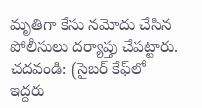మృతిగా కేసు నమోదు చేసిన పోలీసులు దర్యాప్తు చేపట్టారు.  చదవండి: (సైబర్‌ కేఫ్‌లో ఇద్దరు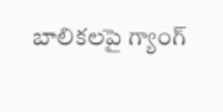బాలికలపై గ్యాంగ్‌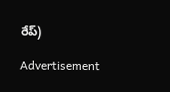రేప్‌)

Advertisement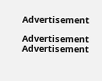Advertisement

Advertisement
Advertisement